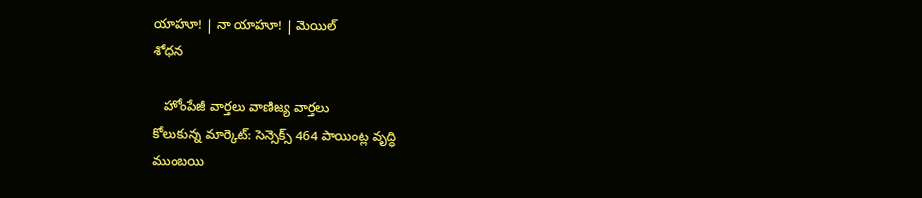యాహూ! | నా యాహూ! | మెయిల్
శోధన

   హోంపేజీ వార్తలు వాణిజ్య వార్తలు
కోలుకున్న మార్కెట్‌: సెన్సెక్స్ 464 పాయింట్ల వృద్ధి
ముంబయి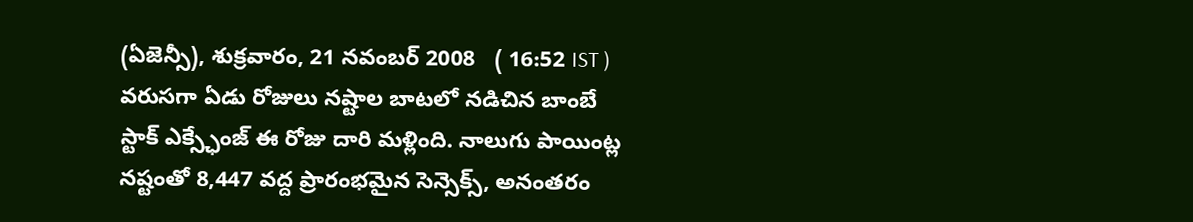(ఏజెన్సీ), శుక్రవారం, 21 నవంబర్ 2008   ( 16:52 IST )
వరుసగా ఏడు రోజులు నష్టాల బాటలో నడిచిన బాంబే స్టాక్ ఎక్స్ఛేంజ్ ఈ రోజు దారి మళ్లింది. నాలుగు పాయింట్ల నష్టంతో 8,447 వద్ద ప్రారంభమైన సెన్సెక్స్, అనంతరం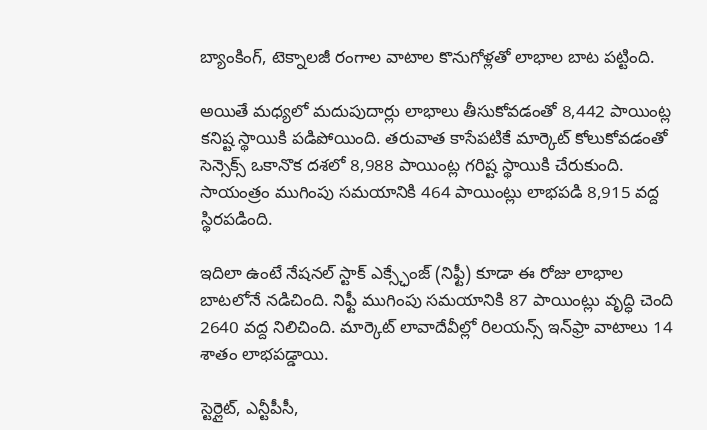బ్యాంకింగ్, టెక్నాలజీ రంగాల వాటాల కొనుగోళ్లతో లాభాల బాట పట్టింది.

అయితే మధ్యలో మదుపుదార్లు లాభాలు తీసుకోవడంతో 8,442 పాయింట్ల కనిష్ట స్థాయికి పడిపోయింది. తరువాత కాసేపటికే మార్కెట్ కోలుకోవడంతో సెన్సెక్స్ ఒకానొక దశలో 8,988 పాయింట్ల గరిష్ట స్థాయికి చేరుకుంది. సాయంత్రం ముగింపు సమయానికి 464 పాయింట్లు లాభపడి 8,915 వద్ద స్థిరపడింది.

ఇదిలా ఉంటే నేషనల్ స్టాక్ ఎక్స్ఛేంజ్ (నిఫ్టీ) కూడా ఈ రోజు లాభాల బాటలోనే నడిచింది. నిఫ్టీ ముగింపు సమయానికి 87 పాయింట్లు వృద్ధి చెంది 2640 వద్ద నిలిచింది. మార్కెట్ లావాదేవీల్లో రిలయన్స్ ఇన్‌ఫ్రా వాటాలు 14 శాతం లాభపడ్డాయి.

స్టెర్లైట్, ఎన్టీపీసీ,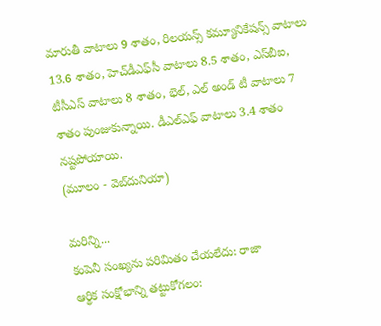మారుతీ వాటాలు 9 శాతం, రిలయన్స్ కమ్యూనికేషన్స్ వాటాలు 13.6 శాతం, హెచ్‌డీఎఫ్‌సీ వాటాలు 8.5 శాతం, ఎస్‌బీఐ, టీసీఎస్ వాటాలు 8 శాతం, భెల్, ఎల్ అండ్ టీ వాటాలు 7 శాతం పుంజుకున్నాయి. డీఎల్ఎఫ్ వాటాలు 3.4 శాతం నష్టపోయాయి.
(మూలం - వెబ్‌దునియా)

మరిన్ని...
కంపెనీ సంఖ్యను పరిమితం చేయలేదు: రాజా
ఆర్థిక సంక్షోభాన్ని తట్టుకోగలం: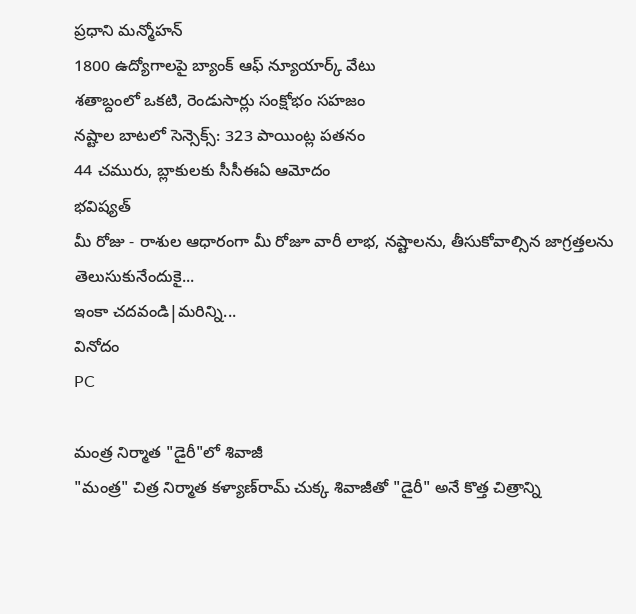ప్రధాని మన్మోహన్
1800 ఉద్యోగాలపై బ్యాంక్ ఆఫ్ న్యూయార్క్ వేటు
శతాబ్దంలో ఒకటి, రెండుసార్లు సంక్షోభం సహజం
నష్టాల బాటలో సెన్సెక్స్: 323 పాయింట్ల పతనం
44 చమురు, బ్లాకులకు సీసీఈఏ ఆమోదం
భవిష్యత్
మీ రోజు - రాశుల ఆధారంగా మీ రోజూ వారీ లాభ, నష్టాలను, తీసుకోవాల్సిన జాగ్రత్తలను తెలుసుకునేందుకై...
ఇంకా చదవండి|మరిన్ని...
వినోదం
PC

మంత్ర నిర్మాత "డైరీ"లో శివాజీ
"మంత్ర" చిత్ర నిర్మాత కళ్యాణ్‌రామ్ చుక్క శివాజీతో "డైరీ" అనే కొత్త చిత్రాన్ని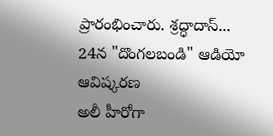ప్రారంభించారు. శ్రద్ధాదాస్...
24న "దొంగలబండి" ఆడియో ఆవిష్కరణ
అలీ హీరోగా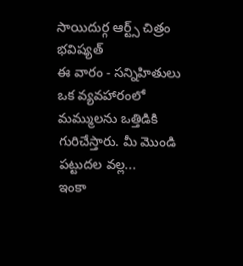సాయిదుర్గ ఆర్ట్స్ చిత్రం
భవిష్యత్
ఈ వారం - సన్నిహితులు ఒక వ్యవహారంలో మమ్ములను ఒత్తిడికి గురిచేస్తారు. మీ మొండి పట్టుదల వల్ల...
ఇంకా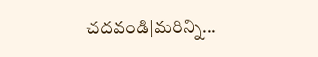చదవండి|మరిన్ని...